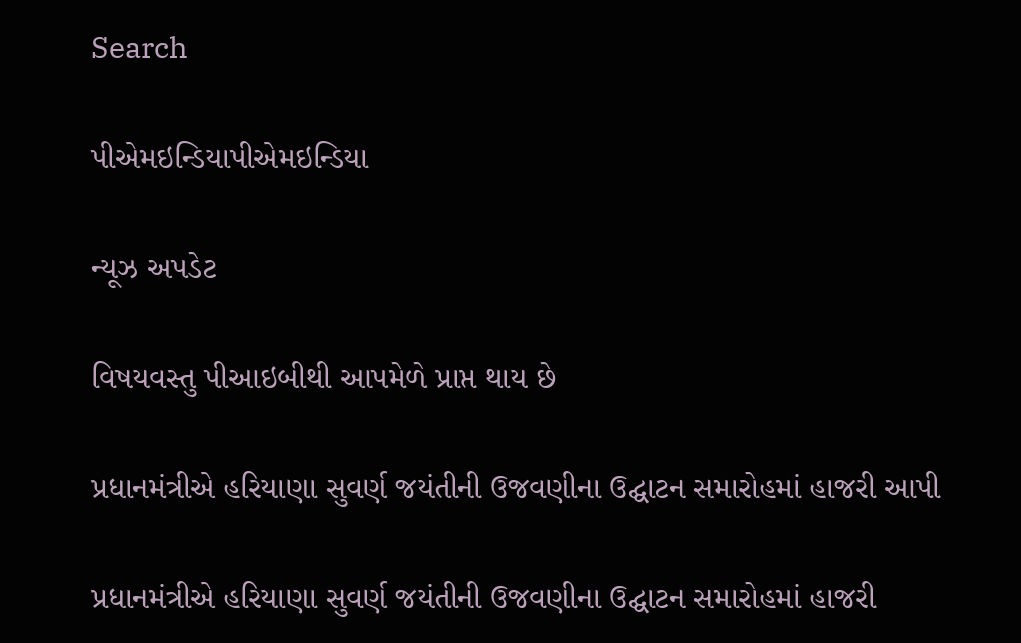Search

પીએમઇન્ડિયાપીએમઇન્ડિયા

ન્યૂઝ અપડેટ

વિષયવસ્તુ પીઆઇબીથી આપમેળે પ્રાપ્ત થાય છે

પ્રધાનમંત્રીએ હરિયાણા સુવર્ણ જયંતીની ઉજવણીના ઉદ્ઘાટન સમારોહમાં હાજરી આપી

પ્રધાનમંત્રીએ હરિયાણા સુવર્ણ જયંતીની ઉજવણીના ઉદ્ઘાટન સમારોહમાં હાજરી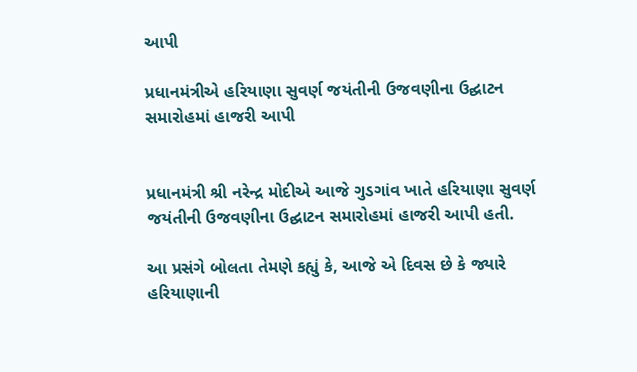આપી

પ્રધાનમંત્રીએ હરિયાણા સુવર્ણ જયંતીની ઉજવણીના ઉદ્ઘાટન સમારોહમાં હાજરી આપી


પ્રધાનમંત્રી શ્રી નરેન્દ્ર મોદીએ આજે ગુડગાંવ ખાતે હરિયાણા સુવર્ણ જયંતીની ઉજવણીના ઉદ્ઘાટન સમારોહમાં હાજરી આપી હતી.

આ પ્રસંગે બોલતા તેમણે કહ્યું કે, આજે એ દિવસ છે કે જ્યારે હરિયાણાની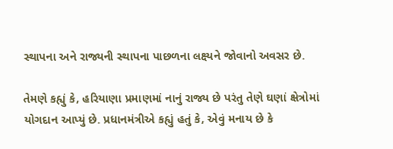સ્થાપના અને રાજ્યની સ્થાપના પાછળના લક્ષ્યને જોવાનો અવસર છે.

તેમણે કહ્યું કે, હરિયાણા પ્રમાણમાં નાનું રાજ્ય છે પરંતુ તેણે ઘણાં ક્ષેત્રોમાં યોગદાન આપ્યું છે. પ્રધાનમંત્રીએ કહ્યું હતું કે, એવું મનાય છે કે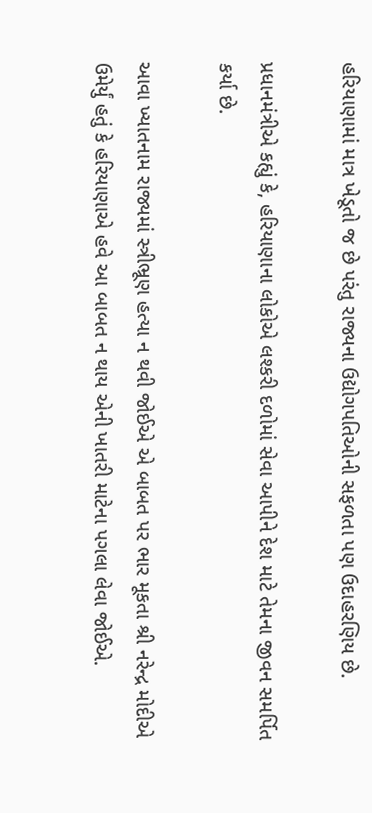હરિયાણામાં માત્ર ખેડૂતો જ છે પરંતુ રાજ્યના ઉદ્યોગપતિઓની સફળતા પણ ઉદાહરણિય છે.

પ્રધાનમંત્રીએ કહ્યું કે, હરિયાણાના લોકોએ લશ્કરી દળોમાં સેવા આપીને દેશ માટે તેમના જીવન સમર્પિત કર્યા છે.

આવા ખ્યાતનામ રાજ્યમાં સ્ત્રીભ્રૂણ હત્યા ન થવી જોઈએ એ બાબત પર ભાર મૂકતા શ્રી નરેન્દ્ર મોદીએ ઉમેર્યું હતું કે હરિયાણાએ હવે આ બાબત ન થાય એની ખાતરી માટેના પગલા લેવા જોઈએ.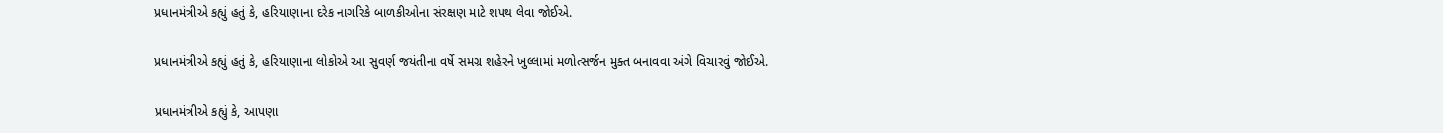પ્રધાનમંત્રીએ કહ્યું હતું કે, હરિયાણાના દરેક નાગરિકે બાળકીઓના સંરક્ષણ માટે શપથ લેવા જોઈએ.

પ્રધાનમંત્રીએ કહ્યું હતું કે, હરિયાણાના લોકોએ આ સુવર્ણ જયંતીના વર્ષે સમગ્ર શહેરને ખુલ્લામાં મળોત્સર્જન મુક્ત બનાવવા અંગે વિચારવું જોઈએ.

પ્રધાનમંત્રીએ કહ્યું કે, આપણા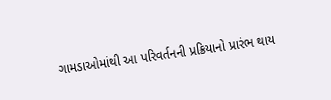ગામડાઓમાંથી આ પરિવર્તનની પ્રક્રિયાનો પ્રારંભ થાય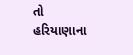તો હરિયાણાના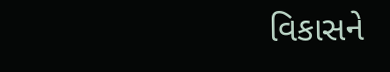વિકાસને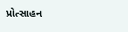પ્રોત્સાહન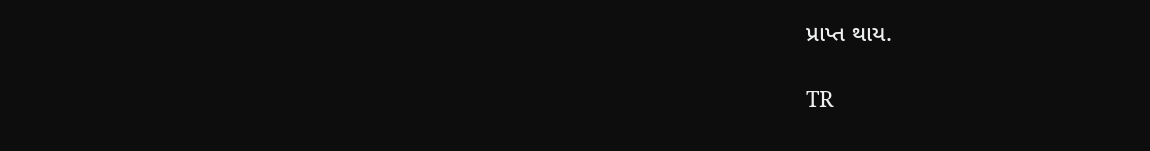પ્રાપ્ત થાય.

TR